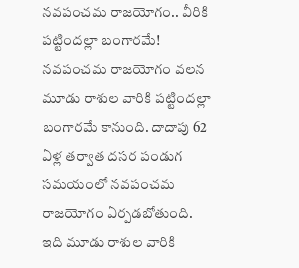నవపంచమ రాజయోగం.. వీరికి పట్టిందల్లా బంగారమే!
నవపంచమ రాజయోగం వలన మూడు రాశుల వారికి పట్టిందల్లా బంగారమే కానుంది. దాదాపు 62 ఏళ్ల తర్వాత దసర పండుగ సమయంలో నవపంచమ రాజయోగం ఏర్పడబోతుంది. ఇది మూడు రాశుల వారికి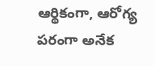ఆర్థికంగా, ఆరోగ్య పరంగా అనేక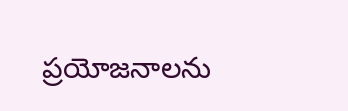ప్రయోజనాలను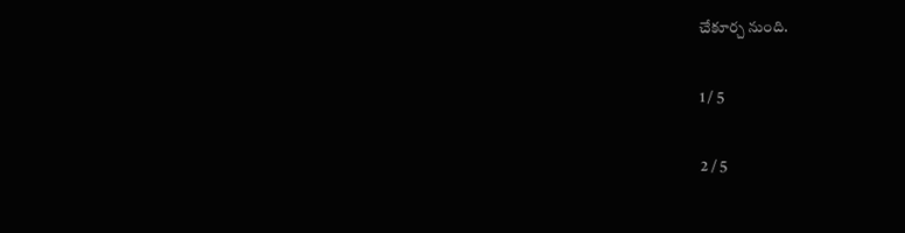చేకూర్చ నుంది.

1 / 5

2 / 5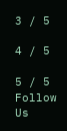3 / 5

4 / 5

5 / 5
Follow Us